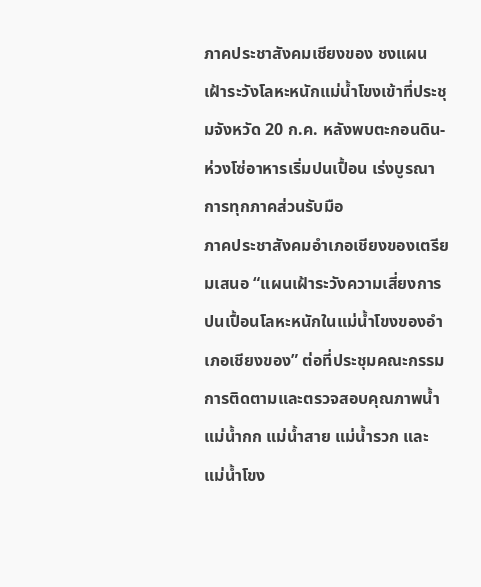ภาคประชาสังคมเชียงของ ชงแผนเฝ้าระวังโลหะหนักแม่น้ำโขงเข้าที่ประชุมจังหวัด 20 ก.ค. หลังพบตะกอนดิน-ห่วงโซ่อาหารเริ่มปนเปื้อน เร่งบูรณาการทุกภาคส่วนรับมือ
ภาคประชาสังคมอำเภอเชียงของเตรียมเสนอ “แผนเฝ้าระวังความเสี่ยงการปนเปื้อนโลหะหนักในแม่น้ำโขงของอำเภอเชียงของ” ต่อที่ประชุมคณะกรรมการติดตามและตรวจสอบคุณภาพน้ำแม่น้ำกก แม่น้ำสาย แม่น้ำรวก และแม่น้ำโขง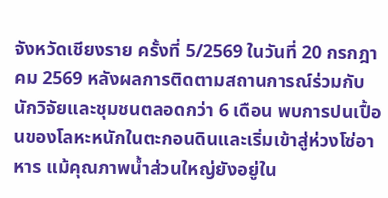จังหวัดเชียงราย ครั้งที่ 5/2569 ในวันที่ 20 กรกฎาคม 2569 หลังผลการติดตามสถานการณ์ร่วมกับนักวิจัยและชุมชนตลอดกว่า 6 เดือน พบการปนเปื้อนของโลหะหนักในตะกอนดินและเริ่มเข้าสู่ห่วงโซ่อาหาร แม้คุณภาพน้ำส่วนใหญ่ยังอยู่ใน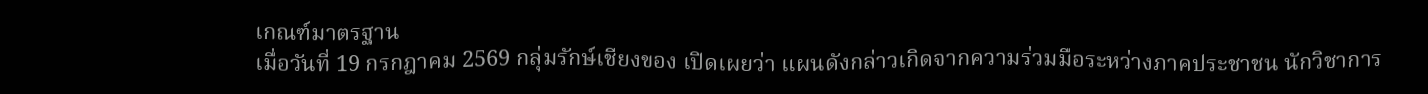เกณฑ์มาตรฐาน
เมื่อวันที่ 19 กรกฎาคม 2569 กลุ่มรักษ์เชียงของ เปิดเผยว่า แผนดังกล่าวเกิดจากความร่วมมือระหว่างภาคประชาชน นักวิชาการ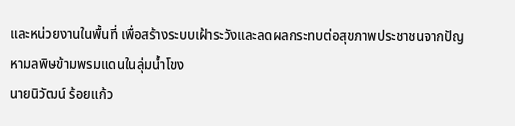และหน่วยงานในพื้นที่ เพื่อสร้างระบบเฝ้าระวังและลดผลกระทบต่อสุขภาพประชาชนจากปัญหามลพิษข้ามพรมแดนในลุ่มน้ำโขง
นายนิวัฒน์ ร้อยแก้ว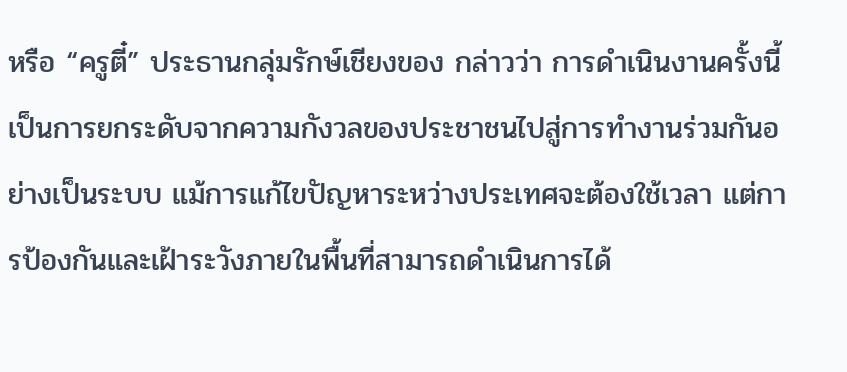หรือ “ครูตี๋” ประธานกลุ่มรักษ์เชียงของ กล่าวว่า การดำเนินงานครั้งนี้เป็นการยกระดับจากความกังวลของประชาชนไปสู่การทำงานร่วมกันอย่างเป็นระบบ แม้การแก้ไขปัญหาระหว่างประเทศจะต้องใช้เวลา แต่การป้องกันและเฝ้าระวังภายในพื้นที่สามารถดำเนินการได้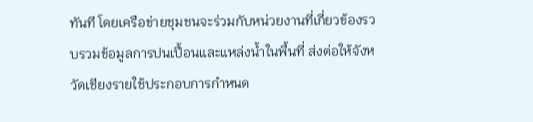ทันที โดยเครือข่ายชุมชนจะร่วมกับหน่วยงานที่เกี่ยวข้องรวบรวมข้อมูลการปนเปื้อนและแหล่งน้ำในพื้นที่ ส่งต่อให้จังหวัดเชียงรายใช้ประกอบการกำหนด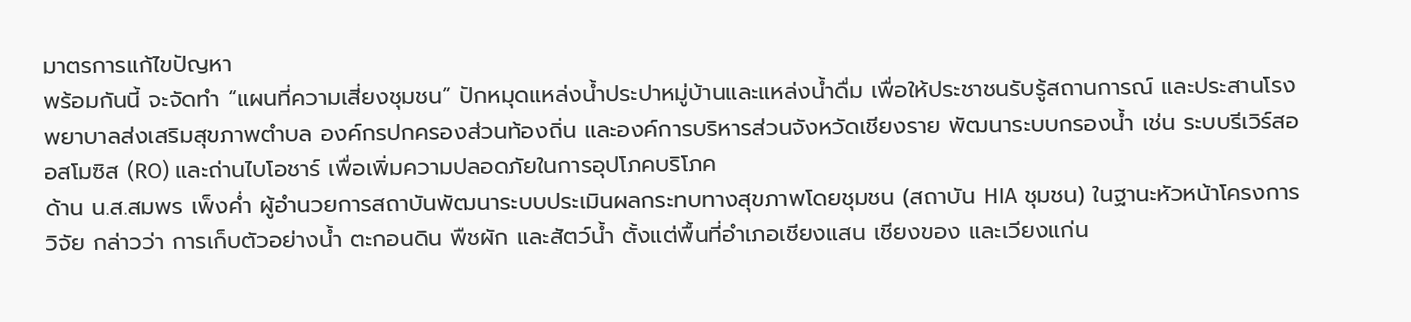มาตรการแก้ไขปัญหา
พร้อมกันนี้ จะจัดทำ “แผนที่ความเสี่ยงชุมชน” ปักหมุดแหล่งน้ำประปาหมู่บ้านและแหล่งน้ำดื่ม เพื่อให้ประชาชนรับรู้สถานการณ์ และประสานโรงพยาบาลส่งเสริมสุขภาพตำบล องค์กรปกครองส่วนท้องถิ่น และองค์การบริหารส่วนจังหวัดเชียงราย พัฒนาระบบกรองน้ำ เช่น ระบบรีเวิร์สออสโมซิส (RO) และถ่านไบโอชาร์ เพื่อเพิ่มความปลอดภัยในการอุปโภคบริโภค
ด้าน น.ส.สมพร เพ็งค่ำ ผู้อำนวยการสถาบันพัฒนาระบบประเมินผลกระทบทางสุขภาพโดยชุมชน (สถาบัน HIA ชุมชน) ในฐานะหัวหน้าโครงการวิจัย กล่าวว่า การเก็บตัวอย่างน้ำ ตะกอนดิน พืชผัก และสัตว์น้ำ ตั้งแต่พื้นที่อำเภอเชียงแสน เชียงของ และเวียงแก่น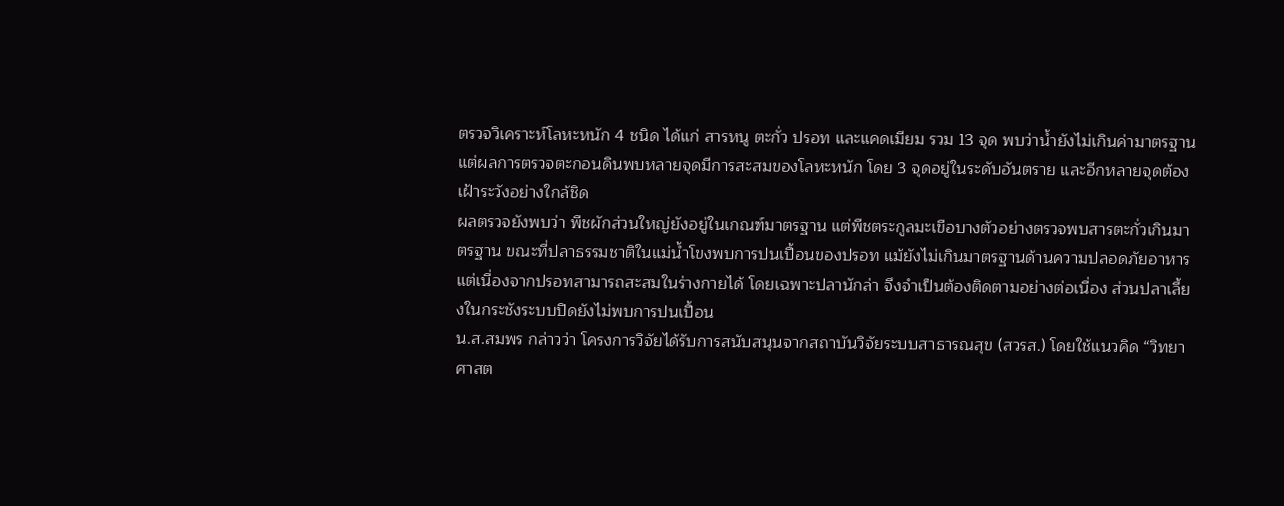ตรวจวิเคราะห์โลหะหนัก 4 ชนิด ได้แก่ สารหนู ตะกั่ว ปรอท และแคดเมียม รวม 13 จุด พบว่าน้ำยังไม่เกินค่ามาตรฐาน แต่ผลการตรวจตะกอนดินพบหลายจุดมีการสะสมของโลหะหนัก โดย 3 จุดอยู่ในระดับอันตราย และอีกหลายจุดต้องเฝ้าระวังอย่างใกล้ชิด
ผลตรวจยังพบว่า พืชผักส่วนใหญ่ยังอยู่ในเกณฑ์มาตรฐาน แต่พืชตระกูลมะเขือบางตัวอย่างตรวจพบสารตะกั่วเกินมาตรฐาน ขณะที่ปลาธรรมชาติในแม่น้ำโขงพบการปนเปื้อนของปรอท แม้ยังไม่เกินมาตรฐานด้านความปลอดภัยอาหาร แต่เนื่องจากปรอทสามารถสะสมในร่างกายได้ โดยเฉพาะปลานักล่า จึงจำเป็นต้องติดตามอย่างต่อเนื่อง ส่วนปลาเลี้ยงในกระชังระบบปิดยังไม่พบการปนเปื้อน
น.ส.สมพร กล่าวว่า โครงการวิจัยได้รับการสนับสนุนจากสถาบันวิจัยระบบสาธารณสุข (สวรส.) โดยใช้แนวคิด “วิทยาศาสต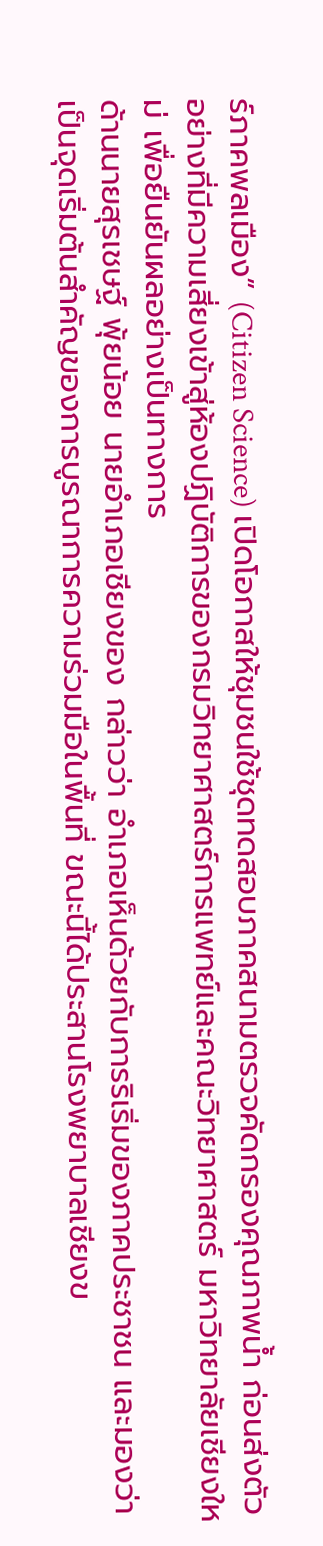ร์ภาคพลเมือง” (Citizen Science) เปิดโอกาสให้ชุมชนใช้ชุดทดสอบภาคสนามตรวจคัดกรองคุณภาพน้ำ ก่อนส่งตัวอย่างที่มีความเสี่ยงเข้าสู่ห้องปฏิบัติการของกรมวิทยาศาสตร์การแพทย์และคณะวิทยาศาสตร์ มหาวิทยาลัยเชียงใหม่ เพื่อยืนยันผลอย่างเป็นทางการ
ด้านนายสุรเชษฐ์ พุ้ยน้อย นายอำเภอเชียงของ กล่าวว่า อำเภอเห็นด้วยกับการริเริ่มของภาคประชาชน และมองว่าเป็นจุดเริ่มต้นสำคัญของการบูรณาการความร่วมมือในพื้นที่ ขณะนี้ได้ประสานโรงพยาบาลเชียงข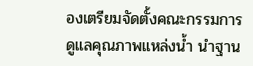องเตรียมจัดตั้งคณะกรรมการดูแลคุณภาพแหล่งน้ำ นำฐาน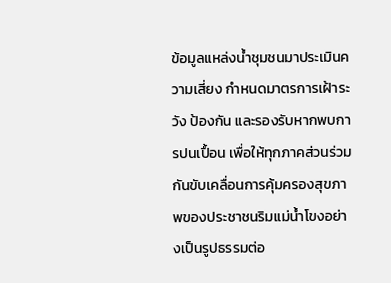ข้อมูลแหล่งน้ำชุมชนมาประเมินความเสี่ยง กำหนดมาตรการเฝ้าระวัง ป้องกัน และรองรับหากพบการปนเปื้อน เพื่อให้ทุกภาคส่วนร่วมกันขับเคลื่อนการคุ้มครองสุขภาพของประชาชนริมแม่น้ำโขงอย่างเป็นรูปธรรมต่อ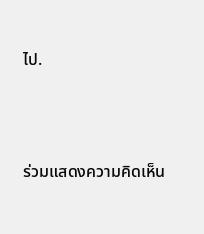ไป.




ร่วมแสดงความคิดเห็น